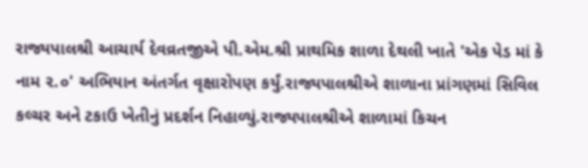રાજ્યપાલશ્રી આચાર્ય દેવવ્રતજીએ પી.એમ.શ્રી પ્રાથમિક શાળા દેથલી ખાતે 'એક પેડ માં કે નામ ૨.૦' અભિયાન અંતર્ગત વૃક્ષારોપણ કર્યું.રાજ્યપાલશ્રીએ શાળાના પ્રાંગણમાં સિવિલ કલ્ચર અને ટકાઉ ખેતીનું પ્રદર્શન નિહાળ્યું.રાજ્યપાલશ્રીએ શાળામાં કિચન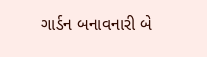ગાર્ડન બનાવનારી બે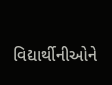વિદ્યાર્થીનીઓને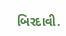બિરદાવી.